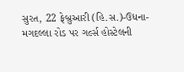સુરત, 22 ફેબ્રુઆરી (હિ.સ.)-ઉધના-મગદલ્લા રોડ પર ગર્લ્સ હોસ્ટેલની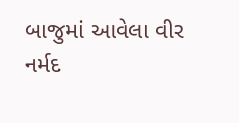બાજુમાં આવેલા વીર નર્મદ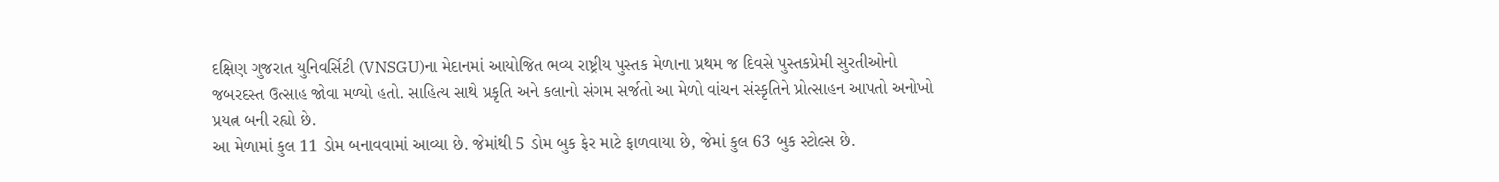દક્ષિણ ગુજરાત યુનિવર્સિટી (VNSGU)ના મેદાનમાં આયોજિત ભવ્ય રાષ્ટ્રીય પુસ્તક મેળાના પ્રથમ જ દિવસે પુસ્તકપ્રેમી સુરતીઓનો જબરદસ્ત ઉત્સાહ જોવા મળ્યો હતો. સાહિત્ય સાથે પ્રકૃતિ અને કલાનો સંગમ સર્જતો આ મેળો વાંચન સંસ્કૃતિને પ્રોત્સાહન આપતો અનોખો પ્રયત્ન બની રહ્યો છે.
આ મેળામાં કુલ 11 ડોમ બનાવવામાં આવ્યા છે. જેમાંથી 5 ડોમ બુક ફેર માટે ફાળવાયા છે, જેમાં કુલ 63 બુક સ્ટોલ્સ છે.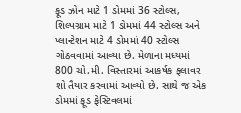ફૂડ ઝોન માટે 1 ડોમમાં 36 સ્ટોલ્સ, શિલ્પગ્રામ માટે 1 ડોમમાં 44 સ્ટોલ્સ અને પ્લાન્ટેશન માટે 4 ડોમમાં 40 સ્ટોલ્સ ગોઠવવામાં આવ્યા છે. મેળાના મધ્યમાં 800 ચો.મી. વિસ્તારમાં આકર્ષક ફ્લાવર શો તૈયાર કરવામાં આવ્યો છે. સાથે જ એક ડોમમાં ફૂડ ફેસ્ટિવલમાં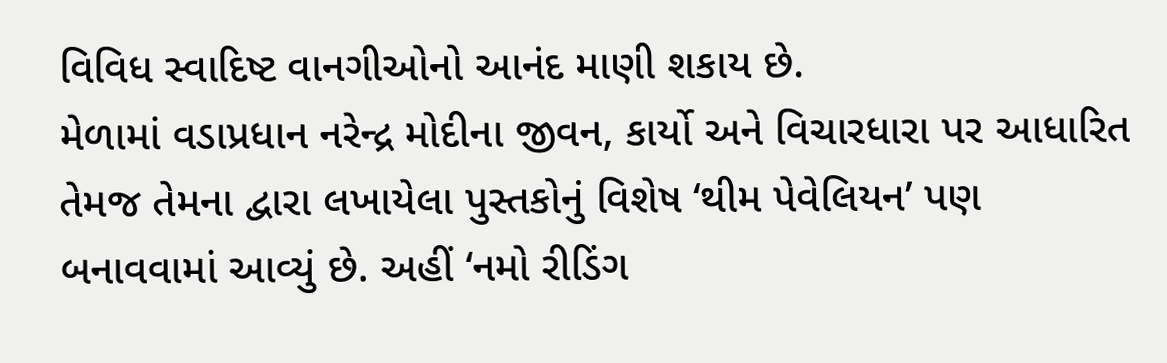વિવિધ સ્વાદિષ્ટ વાનગીઓનો આનંદ માણી શકાય છે.
મેળામાં વડાપ્રધાન નરેન્દ્ર મોદીના જીવન, કાર્યો અને વિચારધારા પર આધારિત તેમજ તેમના દ્વારા લખાયેલા પુસ્તકોનું વિશેષ ‘થીમ પેવેલિયન’ પણ બનાવવામાં આવ્યું છે. અહીં ‘નમો રીડિંગ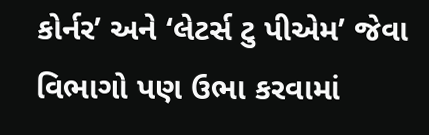કોર્નર’ અને ‘લેટર્સ ટુ પીએમ’ જેવા વિભાગો પણ ઉભા કરવામાં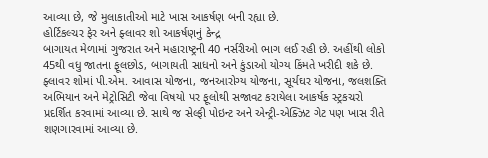આવ્યા છે, જે મુલાકાતીઓ માટે ખાસ આકર્ષણ બની રહ્યા છે.
હોર્ટિકલ્ચર ફેર અને ફ્લાવર શો આકર્ષણનું કેન્દ્ર
બાગાયત મેળામાં ગુજરાત અને મહારાષ્ટ્રની 40 નર્સરીઓ ભાગ લઈ રહી છે. અહીંથી લોકો 45થી વધુ જાતના ફૂલછોડ, બાગાયતી સાધનો અને કુંડાઓ યોગ્ય કિંમતે ખરીદી શકે છે. ફ્લાવર શોમાં પી.એમ. આવાસ યોજના, જનઆરોગ્ય યોજના, સૂર્યઘર યોજના, જલશક્તિ અભિયાન અને મેટ્રોસિટી જેવા વિષયો પર ફૂલોથી સજાવટ કરાયેલા આકર્ષક સ્ટ્રકચરો પ્રદર્શિત કરવામાં આવ્યા છે. સાથે જ સેલ્ફી પોઇન્ટ અને એન્ટ્રી-એક્ઝિટ ગેટ પણ ખાસ રીતે શણગારવામાં આવ્યા છે.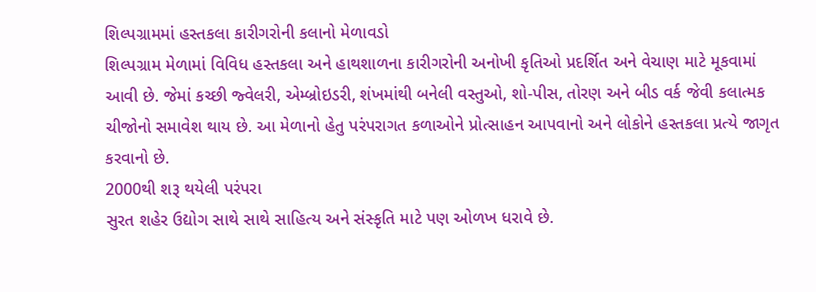શિલ્પગ્રામમાં હસ્તકલા કારીગરોની કલાનો મેળાવડો
શિલ્પગ્રામ મેળામાં વિવિધ હસ્તકલા અને હાથશાળના કારીગરોની અનોખી કૃતિઓ પ્રદર્શિત અને વેચાણ માટે મૂકવામાં આવી છે. જેમાં કચ્છી જ્વેલરી, એમ્બ્રોઇડરી, શંખમાંથી બનેલી વસ્તુઓ, શો-પીસ, તોરણ અને બીડ વર્ક જેવી કલાત્મક ચીજોનો સમાવેશ થાય છે. આ મેળાનો હેતુ પરંપરાગત કળાઓને પ્રોત્સાહન આપવાનો અને લોકોને હસ્તકલા પ્રત્યે જાગૃત કરવાનો છે.
2000થી શરૂ થયેલી પરંપરા
સુરત શહેર ઉદ્યોગ સાથે સાથે સાહિત્ય અને સંસ્કૃતિ માટે પણ ઓળખ ધરાવે છે.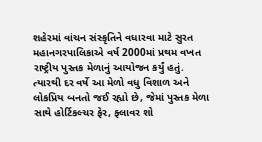શહેરમાં વાંચન સંસ્કૃતિને વધારવા માટે સુરત મહાનગરપાલિકાએ વર્ષ 2000માં પ્રથમ વખત રાષ્ટ્રીય પુસ્તક મેળાનું આયોજન કર્યું હતું. ત્યારથી દર વર્ષે આ મેળો વધુ વિશાળ અને લોકપ્રિય બનતો જઈ રહ્યો છે, જેમાં પુસ્તક મેળા સાથે હોર્ટિકલ્ચર ફેર, ફ્લાવર શો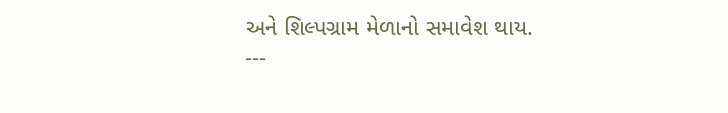અને શિલ્પગ્રામ મેળાનો સમાવેશ થાય.
---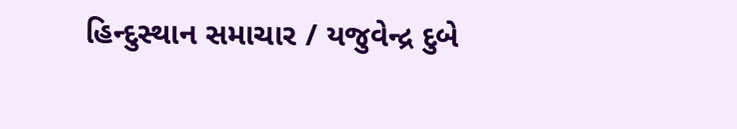હિન્દુસ્થાન સમાચાર / યજુવેન્દ્ર દુબે